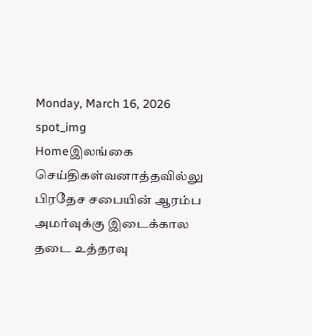Monday, March 16, 2026
spot_img
Homeஇலங்கை செய்திகள்வனாத்தவில்லு பிரதேச சபையின் ஆரம்ப அமர்வுக்கு இடைக்கால தடை உத்தரவு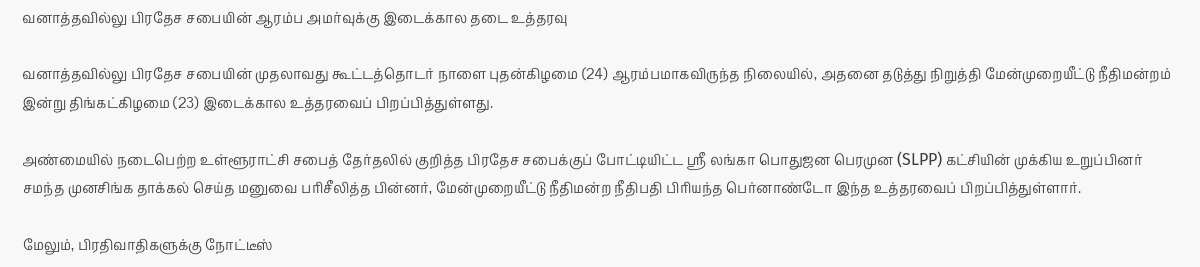வனாத்தவில்லு பிரதேச சபையின் ஆரம்ப அமர்வுக்கு இடைக்கால தடை உத்தரவு

வனாத்தவில்லு பிரதேச சபையின் முதலாவது கூட்டத்தொடர் நாளை புதன்கிழமை (24) ஆரம்பமாகவிருந்த நிலையில், அதனை தடுத்து நிறுத்தி மேன்முறையீட்டு நீதிமன்றம் இன்று திங்கட்கிழமை (23) இடைக்கால உத்தரவைப் பிறப்பித்துள்ளது.

அண்மையில் நடைபெற்ற உள்ளூராட்சி சபைத் தேர்தலில் குறித்த பிரதேச சபைக்குப் போட்டியிட்ட ஸ்ரீ லங்கா பொதுஜன பெரமுன (SLPP) கட்சியின் முக்கிய உறுப்பினர் சமந்த முனசிங்க தாக்கல் செய்த மனுவை பரிசீலித்த பின்னர், மேன்முறையீட்டு நீதிமன்ற நீதிபதி பிரியந்த பெர்னாண்டோ இந்த உத்தரவைப் பிறப்பித்துள்ளார்.

மேலும், பிரதிவாதிகளுக்கு நோட்டீஸ்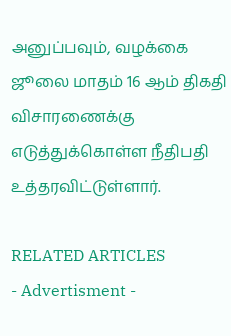அனுப்பவும், வழக்கை ஜூலை மாதம் 16 ஆம் திகதி விசாரணைக்கு எடுத்துக்கொள்ள நீதிபதி உத்தரவிட்டுள்ளார்.

RELATED ARTICLES
- Advertisment -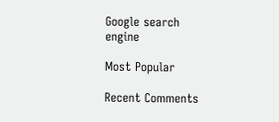Google search engine

Most Popular

Recent Comments